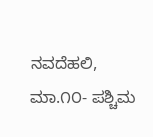ನವದೆಹಲಿ, ಮಾ.೧೦- ಪಶ್ಚಿಮ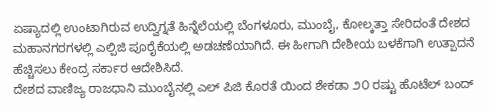ಏಷ್ಯಾದಲ್ಲಿ ಉಂಟಾಗಿರುವ ಉದ್ವಿಗ್ನತೆ ಹಿನ್ನೆಲೆಯಲ್ಲಿ ಬೆಂಗಳೂರು, ಮುಂಬೈ, ಕೋಲ್ಕತ್ತಾ ಸೇರಿದಂತೆ ದೇಶದ ಮಹಾನಗರಗಳಲ್ಲಿ ಎಲ್ಪಿಜಿ ಪೂರೈಕೆಯಲ್ಲಿ ಅಡಚಣೆಯಾಗಿದೆ. ಈ ಹೀಗಾಗಿ ದೇಶೀಯ ಬಳಕೆಗಾಗಿ ಉತ್ಪಾದನೆ ಹೆಚ್ಚಿಸಲು ಕೇಂದ್ರ ಸರ್ಕಾರ ಆದೇಶಿಸಿದೆ.
ದೇಶದ ವಾಣಿಜ್ಯ ರಾಜಧಾನಿ ಮುಂಬೈನಲ್ಲಿ ಎಲ್ ಪಿಜಿ ಕೊರತೆ ಯಿಂದ ಶೇಕಡಾ ೨೦ ರಷ್ಟು ಹೊಟೆಲ್ ಬಂದ್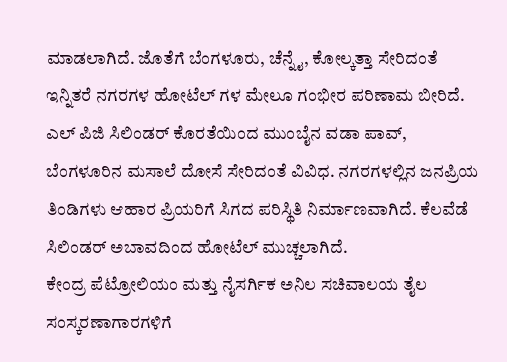ಮಾಡಲಾಗಿದೆ. ಜೊತೆಗೆ ಬೆಂಗಳೂರು, ಚೆನ್ನೈ, ಕೋಲ್ಕತ್ತಾ ಸೇರಿದಂತೆ ಇನ್ನಿತರೆ ನಗರಗಳ ಹೋಟೆಲ್ ಗಳ ಮೇಲೂ ಗಂಭೀರ ಪರಿಣಾಮ ಬೀರಿದೆ.
ಎಲ್ ಪಿಜಿ ಸಿಲಿಂಡರ್ ಕೊರತೆಯಿಂದ ಮುಂಬೈನ ವಡಾ ಪಾವ್, ಬೆಂಗಳೂರಿನ ಮಸಾಲೆ ದೋಸೆ ಸೇರಿದಂತೆ ವಿವಿಧ. ನಗರಗಳಲ್ಲಿನ ಜನಪ್ರಿಯ ತಿಂಡಿಗಳು ಆಹಾರ ಪ್ರಿಯರಿಗೆ ಸಿಗದ ಪರಿಸ್ಥಿತಿ ನಿರ್ಮಾಣವಾಗಿದೆ. ಕೆಲವೆಡೆ ಸಿಲಿಂಡರ್ ಅಬಾವದಿಂದ ಹೋಟೆಲ್ ಮುಚ್ಚಲಾಗಿದೆ.
ಕೇಂದ್ರ ಪೆಟ್ರೋಲಿಯಂ ಮತ್ತು ನೈಸರ್ಗಿಕ ಅನಿಲ ಸಚಿವಾಲಯ ತೈಲ ಸಂಸ್ಕರಣಾಗಾರಗಳಿಗೆ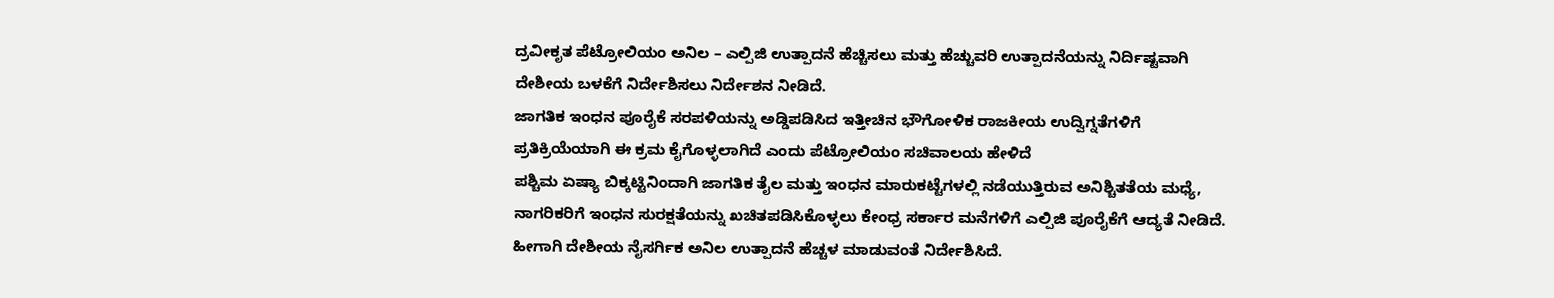ದ್ರವೀಕೃತ ಪೆಟ್ರೋಲಿಯಂ ಅನಿಲ – ಎಲ್ಪಿಜಿ ಉತ್ಪಾದನೆ ಹೆಚ್ಚಿಸಲು ಮತ್ತು ಹೆಚ್ಚುವರಿ ಉತ್ಪಾದನೆಯನ್ನು ನಿರ್ದಿಷ್ಟವಾಗಿ ದೇಶೀಯ ಬಳಕೆಗೆ ನಿರ್ದೇಶಿಸಲು ನಿರ್ದೇಶನ ನೀಡಿದೆ.
ಜಾಗತಿಕ ಇಂಧನ ಪೂರೈಕೆ ಸರಪಳಿಯನ್ನು ಅಡ್ಡಿಪಡಿಸಿದ ಇತ್ತೀಚಿನ ಭೌಗೋಳಿಕ ರಾಜಕೀಯ ಉದ್ವಿಗ್ನತೆಗಳಿಗೆ ಪ್ರತಿಕ್ರಿಯೆಯಾಗಿ ಈ ಕ್ರಮ ಕೈಗೊಳ್ಳಲಾಗಿದೆ ಎಂದು ಪೆಟ್ರೋಲಿಯಂ ಸಚಿವಾಲಯ ಹೇಳಿದೆ
ಪಶ್ಚಿಮ ಏಷ್ಯಾ ಬಿಕ್ಕಟ್ಟಿನಿಂದಾಗಿ ಜಾಗತಿಕ ತೈಲ ಮತ್ತು ಇಂಧನ ಮಾರುಕಟ್ಟೆಗಳಲ್ಲಿ ನಡೆಯುತ್ತಿರುವ ಅನಿಶ್ಚಿತತೆಯ ಮಧ್ಯೆ, ನಾಗರಿಕರಿಗೆ ಇಂಧನ ಸುರಕ್ಷತೆಯನ್ನು ಖಚಿತಪಡಿಸಿಕೊಳ್ಳಲು ಕೇಂಧ್ರ ಸರ್ಕಾರ ಮನೆಗಳಿಗೆ ಎಲ್ಪಿಜಿ ಪೂರೈಕೆಗೆ ಆದ್ಯತೆ ನೀಡಿದೆ. ಹೀಗಾಗಿ ದೇಶೀಯ ನೈಸರ್ಗಿಕ ಅನಿಲ ಉತ್ಪಾದನೆ ಹೆಚ್ಚಳ ಮಾಡುವಂತೆ ನಿರ್ದೇಶಿಸಿದೆ.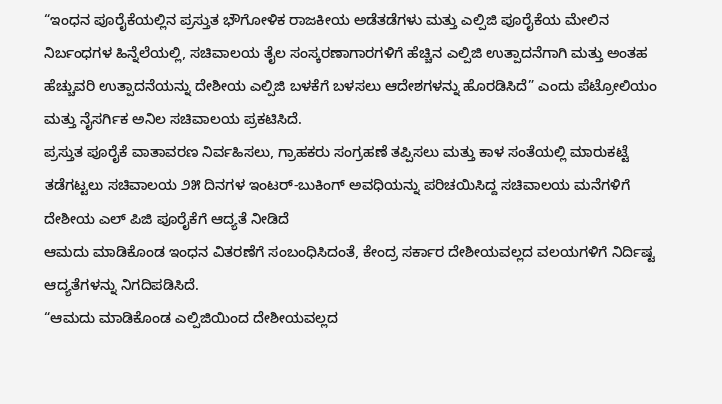“ಇಂಧನ ಪೂರೈಕೆಯಲ್ಲಿನ ಪ್ರಸ್ತುತ ಭೌಗೋಳಿಕ ರಾಜಕೀಯ ಅಡೆತಡೆಗಳು ಮತ್ತು ಎಲ್ಪಿಜಿ ಪೂರೈಕೆಯ ಮೇಲಿನ ನಿರ್ಬಂಧಗಳ ಹಿನ್ನೆಲೆಯಲ್ಲಿ, ಸಚಿವಾಲಯ ತೈಲ ಸಂಸ್ಕರಣಾಗಾರಗಳಿಗೆ ಹೆಚ್ಚಿನ ಎಲ್ಪಿಜಿ ಉತ್ಪಾದನೆಗಾಗಿ ಮತ್ತು ಅಂತಹ ಹೆಚ್ಚುವರಿ ಉತ್ಪಾದನೆಯನ್ನು ದೇಶೀಯ ಎಲ್ಪಿಜಿ ಬಳಕೆಗೆ ಬಳಸಲು ಆದೇಶಗಳನ್ನು ಹೊರಡಿಸಿದೆ” ಎಂದು ಪೆಟ್ರೋಲಿಯಂ ಮತ್ತು ನೈಸರ್ಗಿಕ ಅನಿಲ ಸಚಿವಾಲಯ ಪ್ರಕಟಿಸಿದೆ.
ಪ್ರಸ್ತುತ ಪೂರೈಕೆ ವಾತಾವರಣ ನಿರ್ವಹಿಸಲು, ಗ್ರಾಹಕರು ಸಂಗ್ರಹಣೆ ತಪ್ಪಿಸಲು ಮತ್ತು ಕಾಳ ಸಂತೆಯಲ್ಲಿ ಮಾರುಕಟ್ಟೆ ತಡೆಗಟ್ಟಲು ಸಚಿವಾಲಯ ೨೫ ದಿನಗಳ ಇಂಟರ್-ಬುಕಿಂಗ್ ಅವಧಿಯನ್ನು ಪರಿಚಯಿಸಿದ್ದ ಸಚಿವಾಲಯ ಮನೆಗಳಿಗೆ ದೇಶೀಯ ಎಲ್ ಪಿಜಿ ಪೂರೈಕೆಗೆ ಆದ್ಯತೆ ನೀಡಿದೆ
ಆಮದು ಮಾಡಿಕೊಂಡ ಇಂಧನ ವಿತರಣೆಗೆ ಸಂಬಂಧಿಸಿದಂತೆ, ಕೇಂದ್ರ ಸರ್ಕಾರ ದೇಶೀಯವಲ್ಲದ ವಲಯಗಳಿಗೆ ನಿರ್ದಿಷ್ಟ ಆದ್ಯತೆಗಳನ್ನು ನಿಗದಿಪಡಿಸಿದೆ.
“ಆಮದು ಮಾಡಿಕೊಂಡ ಎಲ್ಪಿಜಿಯಿಂದ ದೇಶೀಯವಲ್ಲದ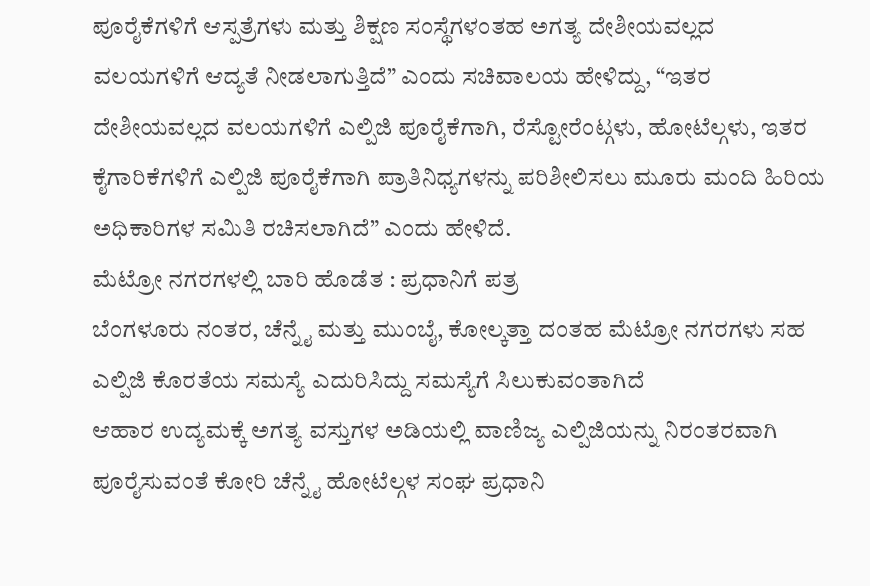ಪೂರೈಕೆಗಳಿಗೆ ಆಸ್ಪತ್ರೆಗಳು ಮತ್ತು ಶಿಕ್ಷಣ ಸಂಸ್ಥೆಗಳಂತಹ ಅಗತ್ಯ ದೇಶೀಯವಲ್ಲದ ವಲಯಗಳಿಗೆ ಆದ್ಯತೆ ನೀಡಲಾಗುತ್ತಿದೆ” ಎಂದು ಸಚಿವಾಲಯ ಹೇಳಿದ್ದು, “ಇತರ ದೇಶೀಯವಲ್ಲದ ವಲಯಗಳಿಗೆ ಎಲ್ಪಿಜಿ ಪೂರೈಕೆಗಾಗಿ, ರೆಸ್ಟೋರೆಂಟ್ಗಳು, ಹೋಟೆಲ್ಗಳು, ಇತರ ಕೈಗಾರಿಕೆಗಳಿಗೆ ಎಲ್ಪಿಜಿ ಪೂರೈಕೆಗಾಗಿ ಪ್ರಾತಿನಿಧ್ಯಗಳನ್ನು ಪರಿಶೀಲಿಸಲು ಮೂರು ಮಂದಿ ಹಿರಿಯ ಅಧಿಕಾರಿಗಳ ಸಮಿತಿ ರಚಿಸಲಾಗಿದೆ” ಎಂದು ಹೇಳಿದೆ.
ಮೆಟ್ರೋ ನಗರಗಳಲ್ಲಿ ಬಾರಿ ಹೊಡೆತ : ಪ್ರಧಾನಿಗೆ ಪತ್ರ
ಬೆಂಗಳೂರು ನಂತರ, ಚೆನ್ನೈ ಮತ್ತು ಮುಂಬೈ, ಕೋಲ್ಕತ್ತಾ ದಂತಹ ಮೆಟ್ರೋ ನಗರಗಳು ಸಹ ಎಲ್ಪಿಜಿ ಕೊರತೆಯ ಸಮಸ್ಯೆ ಎದುರಿಸಿದ್ದು ಸಮಸ್ಯೆಗೆ ಸಿಲುಕುವಂತಾಗಿದೆ
ಆಹಾರ ಉದ್ಯಮಕ್ಕೆ ಅಗತ್ಯ ವಸ್ತುಗಳ ಅಡಿಯಲ್ಲಿ ವಾಣಿಜ್ಯ ಎಲ್ಪಿಜಿಯನ್ನು ನಿರಂತರವಾಗಿ ಪೂರೈಸುವಂತೆ ಕೋರಿ ಚೆನ್ನೈ ಹೋಟೆಲ್ಗಳ ಸಂಘ ಪ್ರಧಾನಿ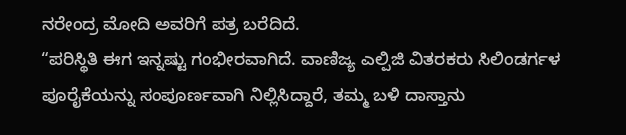ನರೇಂದ್ರ ಮೋದಿ ಅವರಿಗೆ ಪತ್ರ ಬರೆದಿದೆ.
“ಪರಿಸ್ಥಿತಿ ಈಗ ಇನ್ನಷ್ಟು ಗಂಭೀರವಾಗಿದೆ. ವಾಣಿಜ್ಯ ಎಲ್ಪಿಜಿ ವಿತರಕರು ಸಿಲಿಂಡರ್ಗಳ ಪೂರೈಕೆಯನ್ನು ಸಂಪೂರ್ಣವಾಗಿ ನಿಲ್ಲಿಸಿದ್ದಾರೆ, ತಮ್ಮ ಬಳಿ ದಾಸ್ತಾನು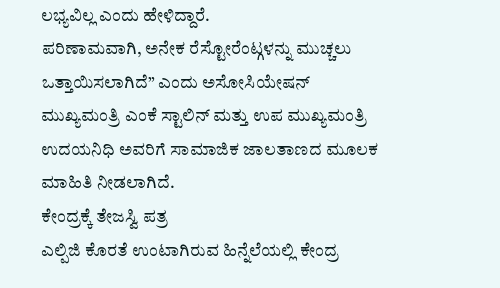ಲಭ್ಯವಿಲ್ಲ ಎಂದು ಹೇಳಿದ್ದಾರೆ.
ಪರಿಣಾಮವಾಗಿ, ಅನೇಕ ರೆಸ್ಟೋರೆಂಟ್ಗಳನ್ನು ಮುಚ್ಚಲು ಒತ್ತಾಯಿಸಲಾಗಿದೆ” ಎಂದು ಅಸೋಸಿಯೇಷನ್ ಮುಖ್ಯಮಂತ್ರಿ ಎಂಕೆ ಸ್ಟಾಲಿನ್ ಮತ್ತು ಉಪ ಮುಖ್ಯಮಂತ್ರಿ ಉದಯನಿಧಿ ಅವರಿಗೆ ಸಾಮಾಜಿಕ ಜಾಲತಾಣದ ಮೂಲಕ ಮಾಹಿತಿ ನೀಡಲಾಗಿದೆ.
ಕೇಂದ್ರಕ್ಕೆ ತೇಜಸ್ವಿ ಪತ್ರ
ಎಲ್ಪಿಜಿ ಕೊರತೆ ಉಂಟಾಗಿರುವ ಹಿನ್ನೆಲೆಯಲ್ಲಿ ಕೇಂದ್ರ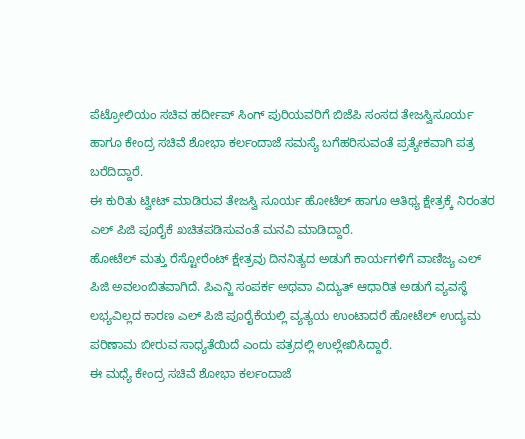ಪೆಟ್ರೋಲಿಯಂ ಸಚಿವ ಹರ್ದೀಪ್ ಸಿಂಗ್ ಪುರಿಯವರಿಗೆ ಬಿಜೆಪಿ ಸಂಸದ ತೇಜಸ್ವಿಸೂರ್ಯ ಹಾಗೂ ಕೇಂದ್ರ ಸಚಿವೆ ಶೋಭಾ ಕರ್ಲಂದಾಜೆ ಸಮಸ್ಯೆ ಬಗೆಹರಿಸುವಂತೆ ಪ್ರತ್ಯೇಕವಾಗಿ ಪತ್ರ ಬರೆದಿದ್ದಾರೆ.
ಈ ಕುರಿತು ಟ್ವೀಟ್ ಮಾಡಿರುವ ತೇಜಸ್ವಿ ಸೂರ್ಯ ಹೋಟೆಲ್ ಹಾಗೂ ಆತಿಥ್ಯ ಕ್ಷೇತ್ರಕ್ಕೆ ನಿರಂತರ ಎಲ್ ಪಿಜಿ ಪೂರೈಕೆ ಖಚಿತಪಡಿಸುವಂತೆ ಮನವಿ ಮಾಡಿದ್ದಾರೆ.
ಹೋಟೆಲ್ ಮತ್ತು ರೆಸ್ಟೋರೆಂಟ್ ಕ್ಷೇತ್ರವು ದಿನನಿತ್ಯದ ಅಡುಗೆ ಕಾರ್ಯಗಳಿಗೆ ವಾಣಿಜ್ಯ ಎಲ್ ಪಿಜಿ ಅವಲಂಬಿತವಾಗಿದೆ. ಪಿಎನ್ಜಿ ಸಂಪರ್ಕ ಅಥವಾ ವಿದ್ಯುತ್ ಆಧಾರಿತ ಅಡುಗೆ ವ್ಯವಸ್ಥೆ ಲಭ್ಯವಿಲ್ಲದ ಕಾರಣ ಎಲ್ ಪಿಜಿ ಪೂರೈಕೆಯಲ್ಲಿ ವ್ಯತ್ಯಯ ಉಂಟಾದರೆ ಹೋಟೆಲ್ ಉದ್ಯಮ ಪರಿಣಾಮ ಬೀರುವ ಸಾಧ್ಯತೆಯಿದೆ ಎಂದು ಪತ್ರದಲ್ಲಿ ಉಲ್ಲೇಖಿಸಿದ್ದಾರೆ.
ಈ ಮಧ್ಯೆ ಕೇಂದ್ರ ಸಚಿವೆ ಶೋಭಾ ಕರ್ಲಂದಾಜೆ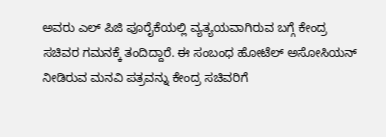ಅವರು ಎಲ್ ಪಿಜಿ ಪೂರೈಕೆಯಲ್ಲಿ ವ್ಯತ್ಯಯವಾಗಿರುವ ಬಗ್ಗೆ ಕೇಂದ್ರ ಸಚಿವರ ಗಮನಕ್ಕೆ ತಂದಿದ್ದಾರೆ. ಈ ಸಂಬಂಧ ಹೋಟೆಲ್ ಅಸೋಸಿಯನ್ ನೀಡಿರುವ ಮನವಿ ಪತ್ರವನ್ನು ಕೇಂದ್ರ ಸಚಿವರಿಗೆ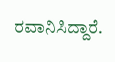ರವಾನಿಸಿದ್ದಾರೆ.